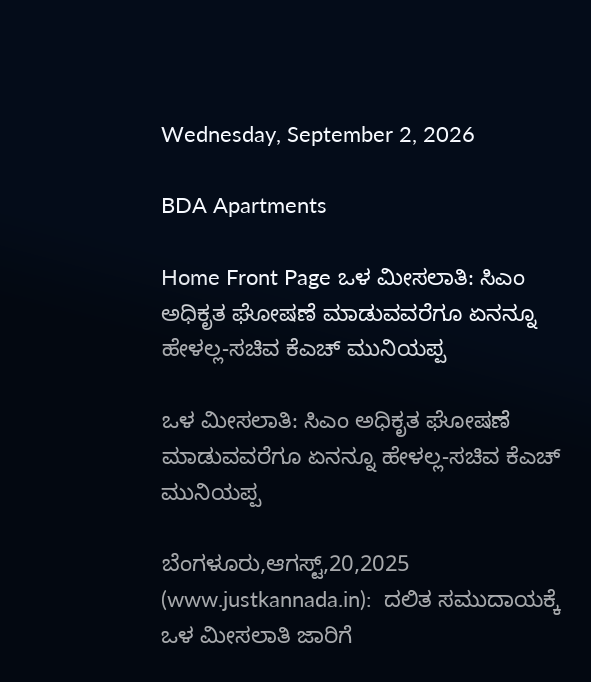Wednesday, September 2, 2026

BDA Apartments

Home Front Page ಒಳ ಮೀಸಲಾತಿ: ಸಿಎಂ ಅಧಿಕೃತ ಘೋಷಣೆ ಮಾಡುವವರೆಗೂ ಏನನ್ನೂ ಹೇಳಲ್ಲ-ಸಚಿವ ಕೆಎಚ್ ಮುನಿಯಪ್ಪ

ಒಳ ಮೀಸಲಾತಿ: ಸಿಎಂ ಅಧಿಕೃತ ಘೋಷಣೆ ಮಾಡುವವರೆಗೂ ಏನನ್ನೂ ಹೇಳಲ್ಲ-ಸಚಿವ ಕೆಎಚ್ ಮುನಿಯಪ್ಪ

ಬೆಂಗಳೂರು,ಆಗಸ್ಟ್,20,2025 (www.justkannada.in):  ದಲಿತ ಸಮುದಾಯಕ್ಕೆ ಒಳ ಮೀಸಲಾತಿ ಜಾರಿಗೆ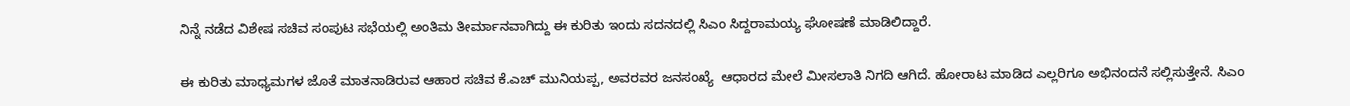ನಿನ್ನೆ ನಡೆದ ವಿಶೇಷ ಸಚಿವ ಸಂಪುಟ ಸಭೆಯಲ್ಲಿ ಅಂತಿಮ ತೀರ್ಮಾನವಾಗಿದ್ದು ಈ ಕುರಿತು ಇಂದು ಸದನದಲ್ಲಿ ಸಿಎಂ ಸಿದ್ದರಾಮಯ್ಯ ಘೋಷಣೆ ಮಾಡಿಲಿದ್ದಾರೆ.

ಈ ಕುರಿತು ಮಾಧ್ಯಮಗಳ ಜೊತೆ ಮಾತನಾಡಿರುವ ಆಹಾರ ಸಚಿವ ಕೆ.ಎಚ್ ಮುನಿಯಪ್ಪ, ಅವರವರ ಜನಸಂಖ್ಯೆ  ಆಧಾರದ ಮೇಲೆ ಮೀಸಲಾತಿ ನಿಗದಿ ಆಗಿದೆ. ಹೋರಾಟ ಮಾಡಿದ ಎಲ್ಲರಿಗೂ ಅಭಿನಂದನೆ ಸಲ್ಲಿಸುತ್ತೇನೆ. ಸಿಎಂ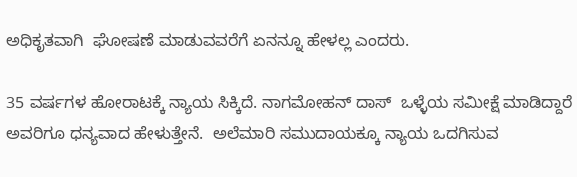ಅಧಿಕೃತವಾಗಿ  ಘೋಷಣೆ ಮಾಡುವವರೆಗೆ ಏನನ್ನೂ ಹೇಳಲ್ಲ ಎಂದರು.

35 ವರ್ಷಗಳ ಹೋರಾಟಕ್ಕೆ ನ್ಯಾಯ ಸಿಕ್ಕಿದೆ. ನಾಗಮೋಹನ್ ದಾಸ್  ಒಳ್ಳೆಯ ಸಮೀಕ್ಷೆ ಮಾಡಿದ್ದಾರೆ ಅವರಿಗೂ ಧನ್ಯವಾದ ಹೇಳುತ್ತೇನೆ.  ಅಲೆಮಾರಿ ಸಮುದಾಯಕ್ಕೂ ನ್ಯಾಯ ಒದಗಿಸುವ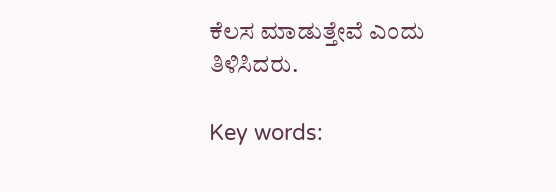ಕೆಲಸ ಮಾಡುತ್ತೇವೆ ಎಂದು ತಿಳಿಸಿದರು.

Key words: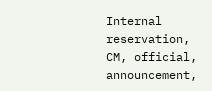Internal reservation,  CM, official, announcement,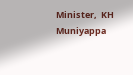Minister,  KH Muniyappa